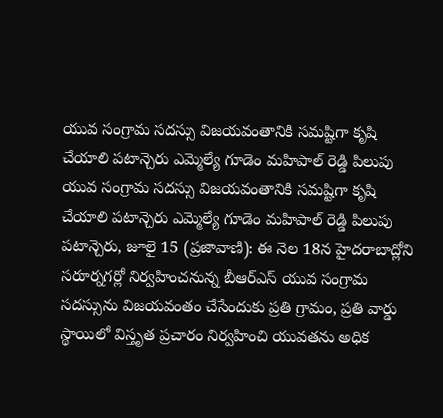యువ సంగ్రామ సదస్సు విజయవంతానికి సమష్టిగా కృషి చేయాలి పటాన్చెరు ఎమ్మెల్యే గూడెం మహిపాల్ రెడ్డి పిలుపు
యువ సంగ్రామ సదస్సు విజయవంతానికి సమష్టిగా కృషి చేయాలి పటాన్చెరు ఎమ్మెల్యే గూడెం మహిపాల్ రెడ్డి పిలుపు పటాన్చెరు, జూలై 15 (ప్రజావాణి): ఈ నెల 18న హైదరాబాద్లోని సరూర్నగర్లో నిర్వహించనున్న బీఆర్ఎస్ యువ సంగ్రామ సదస్సును విజయవంతం చేసేందుకు ప్రతి గ్రామం, ప్రతి వార్డు స్థాయిలో విస్తృత ప్రచారం నిర్వహించి యువతను అధిక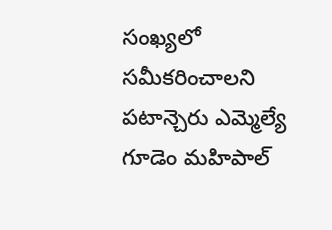సంఖ్యలో సమీకరించాలని పటాన్చెరు ఎమ్మెల్యే గూడెం మహిపాల్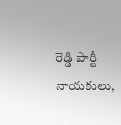రెడ్డి పార్టీ నాయకులు,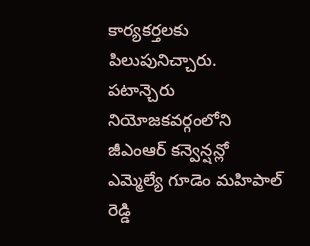కార్యకర్తలకు పిలుపునిచ్చారు. పటాన్చెరు నియోజకవర్గంలోని జీఎంఆర్ కన్వెన్షన్లో ఎమ్మెల్యే గూడెం మహిపాల్ రెడ్డి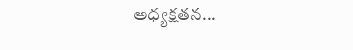అధ్యక్షతన...